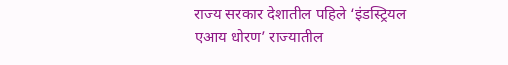राज्य सरकार देशातील पहिले ‘इंडस्ट्रियल एआय धोरण’ राज्यातील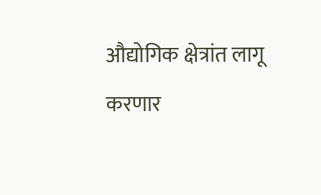औद्योगिक क्षेत्रांत लागू करणार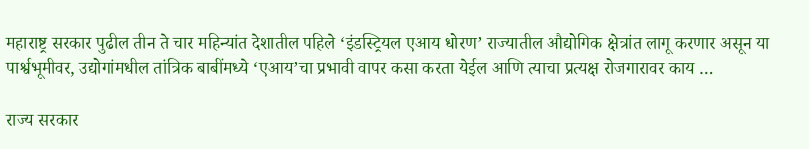महाराष्ट्र सरकार पुढील तीन ते चार महिन्यांत देशातील पहिले ‘इंडस्ट्रियल एआय धोरण’ राज्यातील औद्योगिक क्षेत्रांत लागू करणार असून या पार्श्वभूमीवर, उद्योगांमधील तांत्रिक बाबींमध्ये ‘एआय’चा प्रभावी वापर कसा करता येईल आणि त्याचा प्रत्यक्ष रोजगारावर काय …

राज्य सरकार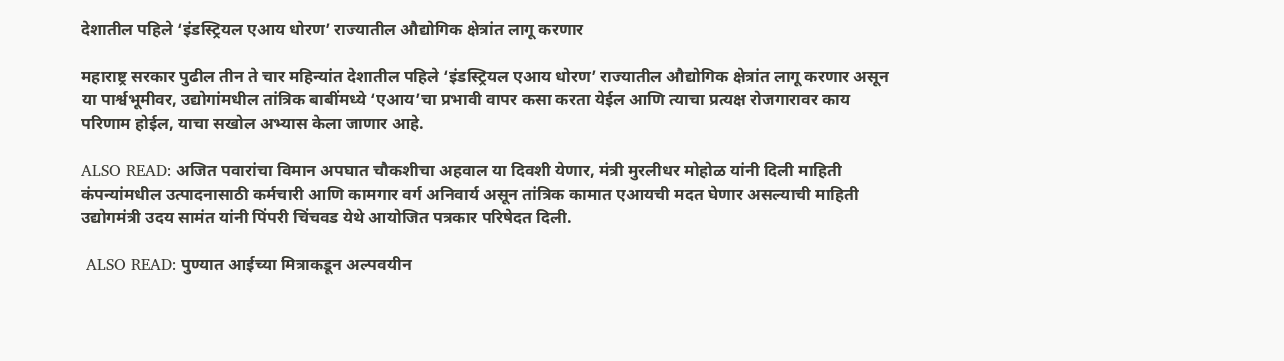देशातील पहिले ‘इंडस्ट्रियल एआय धोरण’ राज्यातील औद्योगिक क्षेत्रांत लागू करणार

महाराष्ट्र सरकार पुढील तीन ते चार महिन्यांत देशातील पहिले ‘इंडस्ट्रियल एआय धोरण’ राज्यातील औद्योगिक क्षेत्रांत लागू करणार असून या पार्श्वभूमीवर, उद्योगांमधील तांत्रिक बाबींमध्ये ‘एआय’चा प्रभावी वापर कसा करता येईल आणि त्याचा प्रत्यक्ष रोजगारावर काय परिणाम होईल, याचा सखोल अभ्यास केला जाणार आहे.

ALSO READ: अजित पवारांचा विमान अपघात चौकशीचा अहवाल या दिवशी येणार, मंत्री मुरलीधर मोहोळ यांनी दिली माहिती
कंपन्यांमधील उत्पादनासाठी कर्मचारी आणि कामगार वर्ग अनिवार्य असून तांत्रिक कामात एआयची मदत घेणार असल्याची माहिती उद्योगमंत्री उदय सामंत यांनी पिंपरी चिंचवड येथे आयोजित पत्रकार परिषेदत दिली.

 ALSO READ: पुण्यात आईच्या मित्राकडून अल्पवयीन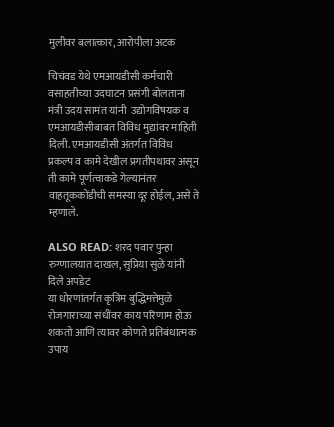मुलीवर बलात्कार, आरोपीला अटक

चिचंवड येथे एमआयडीसी कर्मचारी वसाहतीच्या उदघाटन प्रसंगी बोलताना मंत्री उदय सामंत यांनी  उद्योगविषयक व एमआयडीसीबाबत विविध मुद्यांवर माहिती दिली. एमआयडीसी अंतर्गत विविध प्रकल्प व कामे देखील प्रगतीपथावर असून ती कामे पूर्णत्वाकडे गेल्यानंतर वाहतूककोंडीची समस्या दूर होईल, असे ते म्हणाले.

ALSO READ: शरद पवार पुन्हा रुग्णालयात दाखल, सुप्रिया सुळे यांनी दिले अपडेट
या धोरणांतर्गत कृत्रिम बुद्धिमत्तेमुळे रोजगाराच्या संधींवर काय परिणाम होऊ शकतो आणि त्यावर कोणते प्रतिबंधात्मक उपाय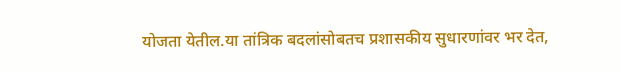योजता येतील.या तांत्रिक बदलांसोबतच प्रशासकीय सुधारणांवर भर देत,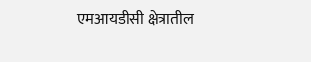एमआयडीसी क्षेत्रातील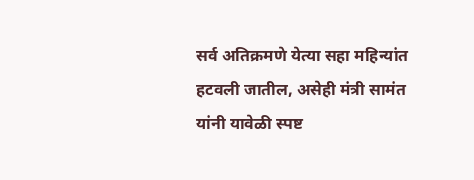सर्व अतिक्रमणे येत्या सहा महिन्यांत हटवली जातील, असेही मंत्री सामंत यांनी यावेळी स्पष्ट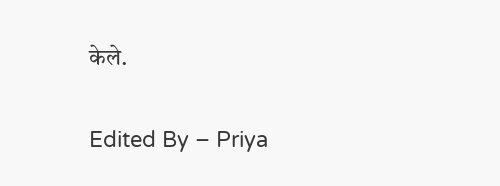केले.

Edited By – Priya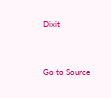Dixit



Go to Source